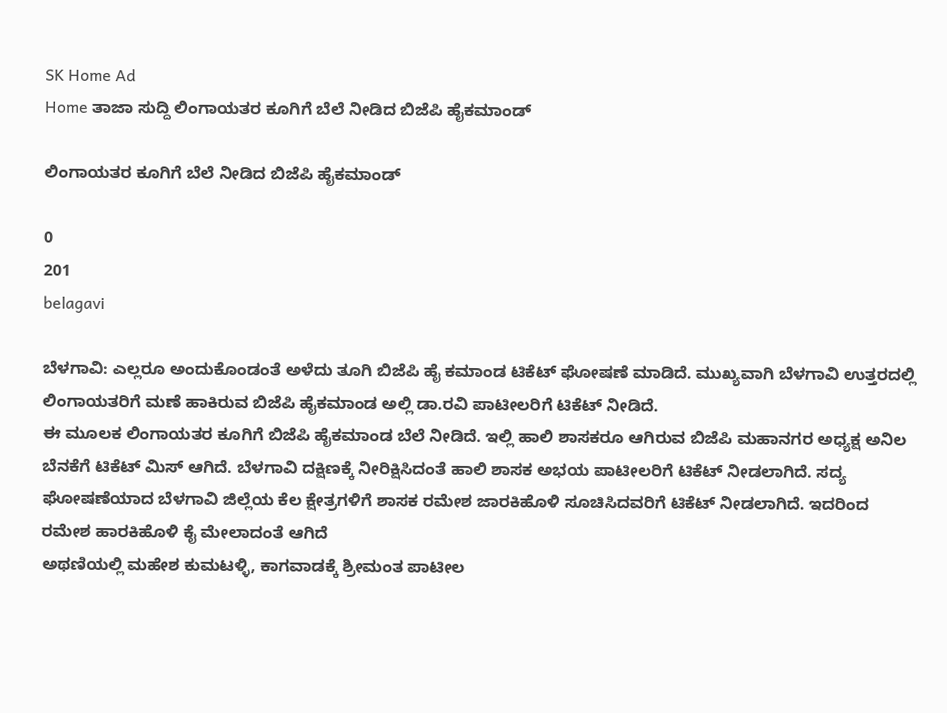SK Home Ad
Home ತಾಜಾ ಸುದ್ದಿ ಲಿಂಗಾಯತರ ಕೂಗಿಗೆ ಬೆಲೆ ನೀಡಿದ ಬಿಜೆಪಿ ಹೈಕಮಾಂಡ್

ಲಿಂಗಾಯತರ ಕೂಗಿಗೆ ಬೆಲೆ ನೀಡಿದ ಬಿಜೆಪಿ ಹೈಕಮಾಂಡ್

0
201
belagavi

ಬೆಳಗಾವಿ: ಎಲ್ಲರೂ ಅಂದುಕೊಂಡಂತೆ ಅಳೆದು ತೂಗಿ ಬಿಜೆಪಿ ಹೈ ಕಮಾಂಡ ಟಿಕೆಟ್ ಘೋಷಣೆ ಮಾಡಿದೆ. ಮುಖ್ಯವಾಗಿ ಬೆಳಗಾವಿ ಉತ್ತರದಲ್ಲಿ ಲಿಂಗಾಯತರಿಗೆ ಮಣೆ ಹಾಕಿರುವ ಬಿಜೆಪಿ ಹೈಕಮಾಂಡ ಅಲ್ಲಿ ಡಾ.ರವಿ ಪಾಟೀಲರಿಗೆ ಟಿಕೆಟ್ ನೀಡಿದೆ.
ಈ ಮೂಲಕ ಲಿಂಗಾಯತರ ಕೂಗಿಗೆ ಬಿಜೆಪಿ ಹೈಕಮಾಂಡ ಬೆಲೆ ನೀಡಿದೆ. ಇಲ್ಲಿ ಹಾಲಿ ಶಾಸಕರೂ ಆಗಿರುವ ಬಿಜೆಪಿ ಮಹಾನಗರ ಅಧ್ಯಕ್ಷ ಅನಿಲ‌ ಬೆನಕೆಗೆ ಟಿಕೆಟ್ ಮಿಸ್‌ ಆಗಿದೆ. ಬೆಳಗಾವಿ ದಕ್ಷಿಣಕ್ಕೆ ನೀರಿಕ್ಷಿಸಿದಂತೆ ಹಾಲಿ ಶಾಸಕ ಅಭಯ ಪಾಟೀಲರಿಗೆ ಟಿಕೆಟ್ ನೀಡಲಾಗಿದೆ. ಸದ್ಯ ಘೋಷಣೆಯಾದ ಬೆಳಗಾವಿ ಜಿಲ್ಲೆಯ ಕೆಲ ಕ್ಷೇತ್ರಗಳಿಗೆ ಶಾಸಕ ರಮೇಶ ಜಾರಕಿಹೊಳಿ ಸೂಚಿಸಿದವರಿಗೆ ಟಿಕೆಟ್ ನೀಡಲಾಗಿದೆ. ಇದರಿಂದ ರಮೇಶ ಹಾರಕಿಹೊಳಿ ಕೈ ಮೇಲಾದಂತೆ ಆಗಿದೆ
ಅಥಣಿಯಲ್ಲಿ‌ ಮಹೇಶ ಕುಮಟಳ್ಳಿ, ಕಾಗವಾಡಕ್ಕೆ ಶ್ರೀಮಂತ ಪಾಟೀಲ‌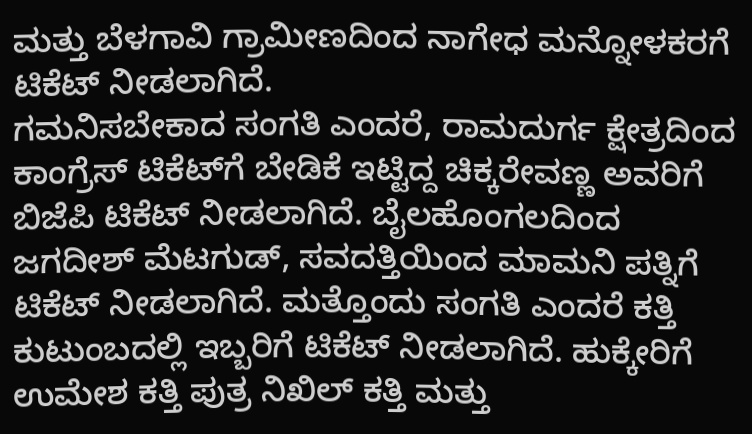ಮತ್ತು ಬೆಳಗಾವಿ ಗ್ರಾಮೀಣದಿಂದ ನಾಗೇಧ ಮನ್ನೋಳಕರಗೆ ಟಿಕೆಟ್ ನೀಡಲಾಗಿದೆ.
ಗಮನಿಸಬೇಕಾದ ಸಂಗತಿ ಎಂದರೆ, ರಾಮದುರ್ಗ ಕ್ಷೇತ್ರದಿಂದ ಕಾಂಗ್ರೆಸ್ ಟಿಕೆಟ್‌ಗೆ ಬೇಡಿಕೆ ಇಟ್ಟಿದ್ದ ಚಿಕ್ಕರೇವಣ್ಣ ಅವರಿಗೆ ಬಿಜೆಪಿ ಟಿಕೆಟ್ ನೀಡಲಾಗಿದೆ. ಬೈಲಹೊಂಗಲದಿಂದ ಜಗದೀಶ್ ಮೆಟಗುಡ್, ಸವದತ್ತಿಯಿಂದ ಮಾಮನಿ ಪತ್ನಿಗೆ ಟಿಕೆಟ್ ನೀಡಲಾಗಿದೆ. ಮತ್ತೊಂದು ಸಂಗತಿ ಎಂದರೆ ಕತ್ತಿ ಕುಟುಂಬದಲ್ಲಿ ಇಬ್ಬರಿಗೆ ಟಿಕೆಟ್ ನೀಡಲಾಗಿದೆ. ಹುಕ್ಕೇರಿಗೆ ಉಮೇಶ ಕತ್ತಿ ಪುತ್ರ ನಿಖಿಲ್ ಕತ್ತಿ ಮತ್ತು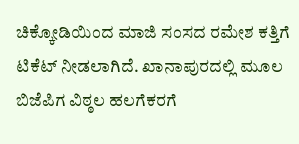ಚಿಕ್ಕೋಡಿಯಿಂದ ಮಾಜಿ ಸಂಸದ ರಮೇಶ ಕತ್ತಿಗೆ ಟಿಕೆಟ್ ನೀಡಲಾಗಿದೆ. ಖಾನಾಪುರದಲ್ಲಿ‌ ಮೂಲ‌ ಬಿಜೆಪಿಗ ವಿಠ್ಠಲ ಹಲಗೆಕರಗೆ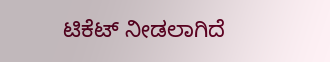ಟಿಕೆಟ್ ನೀಡಲಾಗಿದೆ